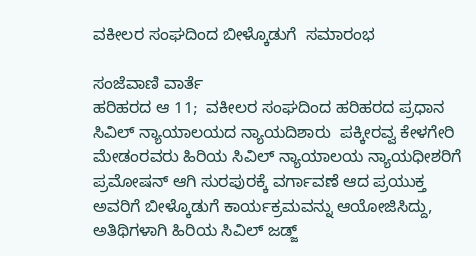ವಕೀಲರ ಸಂಘದಿಂದ ಬೀಳ್ಕೊಡುಗೆ  ಸಮಾರಂಭ

ಸಂಜೆವಾಣಿ ವಾರ್ತೆ
ಹರಿಹರದ ಆ 11;  ವಕೀಲರ ಸಂಘದಿಂದ ಹರಿಹರದ ಪ್ರಧಾನ ಸಿವಿಲ್ ನ್ಯಾಯಾಲಯದ ನ್ಯಾಯದಿಶಾರು  ಪಕ್ಕೀರವ್ವ ಕೇಳಗೇರಿ ಮೇಡಂರವರು ಹಿರಿಯ ಸಿವಿಲ್ ನ್ಯಾಯಾಲಯ ನ್ಯಾಯಧೀಶರಿಗೆ ಪ್ರಮೋಷನ್ ಆಗಿ ಸುರಪುರಕ್ಕೆ ವರ್ಗಾವಣೆ ಆದ ಪ್ರಯುಕ್ತ ಅವರಿಗೆ ಬೀಳ್ಕೊಡುಗೆ ಕಾರ್ಯಕ್ರಮವನ್ನು ಆಯೋಜಿಸಿದ್ದು, ಅತಿಥಿಗಳಾಗಿ ಹಿರಿಯ ಸಿವಿಲ್ ಜಡ್ಜ್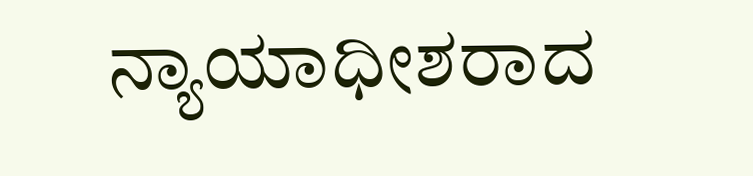ನ್ಯಾಯಾಧೀಶರಾದ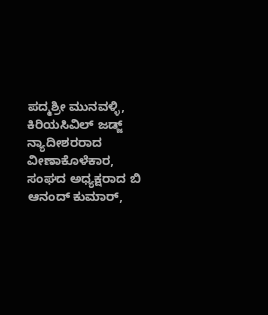ಪದ್ಮಶ್ರೀ ಮುನವಳ್ಳಿ, ಕಿರಿಯಸಿವಿಲ್ ಜಡ್ಜ್ ನ್ಯಾದೀಶರರಾದ  ವೀಣಾಕೊಳೆಕಾರ, ಸಂಘದ ಅಧ್ಯಕ್ಷರಾದ ಬಿ ಆನಂದ್ ಕುಮಾರ್,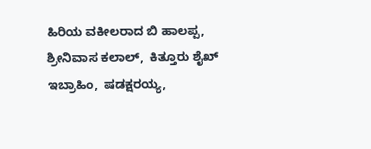ಹಿರಿಯ ವಕೀಲರಾದ ಬಿ ಹಾಲಪ್ಪ,  ಶ್ರೀನಿವಾಸ ಕಲಾಲ್,  ಕಿತ್ತೂರು ಶೈಖ್ ಇಬ್ರಾಹಿಂ,  ಷಡಕ್ಷರಯ್ಯ,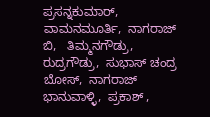ಪ್ರಸನ್ನಕುಮಾರ್,  ವಾಮನಮೂರ್ತಿ,  ನಾಗರಾಜ್ ಬಿ,   ತಿಮ್ಮನಗೌಡ್ರು,  ರುದ್ರಗೌಡ್ರು,  ಸುಭಾಸ್ ಚಂದ್ರ ಬೋಸ್,  ನಾಗರಾಜ್ ಭಾನುವಾಳ್ಳಿ,  ಪ್ರಕಾಶ್ ,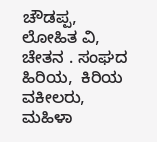ಚೌಡಪ್ಪ,  ಲೋಹಿತ ವಿ,  ಚೇತನ . ಸಂಘದ ಹಿರಿಯ,  ಕಿರಿಯ ವಕೀಲರು,  ಮಹಿಳಾ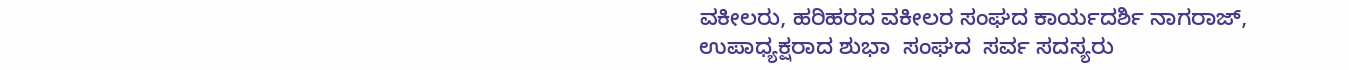ವಕೀಲರು, ಹರಿಹರದ ವಕೀಲರ ಸಂಘದ ಕಾರ್ಯದರ್ಶಿ ನಾಗರಾಜ್,  ಉಪಾಧ್ಯಕ್ಷರಾದ ಶುಭಾ  ಸಂಘದ  ಸರ್ವ ಸದಸ್ಯರು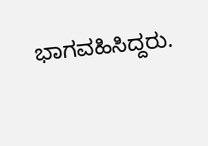ಭಾಗವಹಿಸಿದ್ದರು.